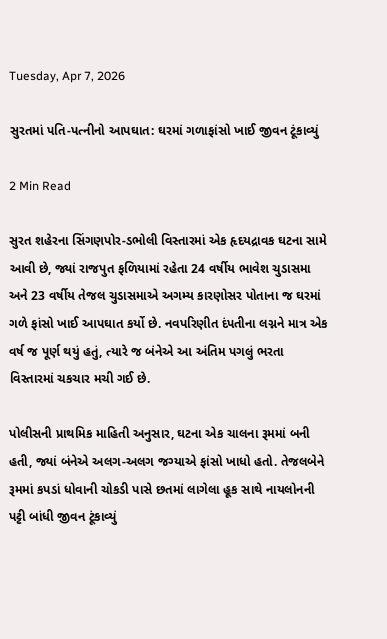Tuesday, Apr 7, 2026

સુરતમાં પતિ-પત્નીનો આપઘાત: ઘરમાં ગળાફાંસો ખાઈ જીવન ટૂંકાવ્યું

2 Min Read

સુરત શહેરના સિંગણપોર-ડભોલી વિસ્તારમાં એક હૃદયદ્રાવક ઘટના સામે આવી છે, જ્યાં રાજપુત ફળિયામાં રહેતા 24 વર્ષીય ભાવેશ ચુડાસમા અને 23 વર્ષીય તેજલ ચુડાસમાએ અગમ્ય કારણોસર પોતાના જ ઘરમાં ગળે ફાંસો ખાઈ આપઘાત કર્યો છે. નવપરિણીત દંપતીના લગ્નને માત્ર એક વર્ષ જ પૂર્ણ થયું હતું, ત્યારે જ બંનેએ આ અંતિમ પગલું ભરતા વિસ્તારમાં ચકચાર મચી ગઈ છે.

પોલીસની પ્રાથમિક માહિતી અનુસાર, ઘટના એક ચાલના રૂમમાં બની હતી, જ્યાં બંનેએ અલગ-અલગ જગ્યાએ ફાંસો ખાધો હતો. તેજલબેને રૂમમાં કપડાં ધોવાની ચોકડી પાસે છતમાં લાગેલા હૂક સાથે નાયલોનની પટ્ટી બાંધી જીવન ટૂંકાવ્યું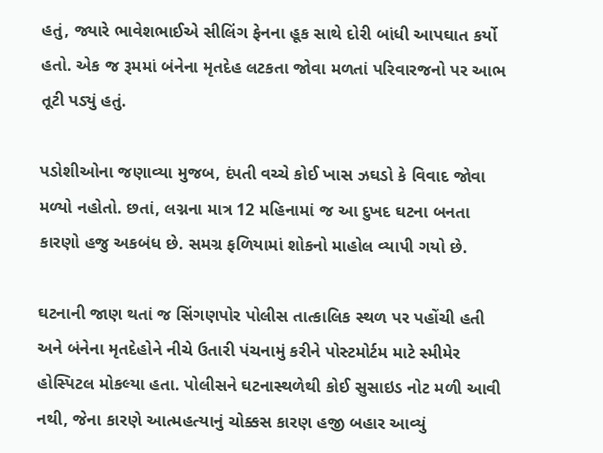હતું, જ્યારે ભાવેશભાઈએ સીલિંગ ફેનના હૂક સાથે દોરી બાંધી આપઘાત કર્યો હતો. એક જ રૂમમાં બંનેના મૃતદેહ લટકતા જોવા મળતાં પરિવારજનો પર આભ તૂટી પડ્યું હતું.

પડોશીઓના જણાવ્યા મુજબ, દંપતી વચ્ચે કોઈ ખાસ ઝઘડો કે વિવાદ જોવા મળ્યો નહોતો. છતાં, લગ્નના માત્ર 12 મહિનામાં જ આ દુખદ ઘટના બનતા કારણો હજુ અકબંધ છે. સમગ્ર ફળિયામાં શોકનો માહોલ વ્યાપી ગયો છે.

ઘટનાની જાણ થતાં જ સિંગણપોર પોલીસ તાત્કાલિક સ્થળ પર પહોંચી હતી અને બંનેના મૃતદેહોને નીચે ઉતારી પંચનામું કરીને પોસ્ટમોર્ટમ માટે સ્મીમેર હોસ્પિટલ મોકલ્યા હતા. પોલીસને ઘટનાસ્થળેથી કોઈ સુસાઇડ નોટ મળી આવી નથી, જેના કારણે આત્મહત્યાનું ચોક્કસ કારણ હજી બહાર આવ્યું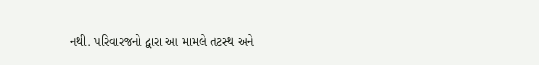નથી. પરિવારજનો દ્વારા આ મામલે તટસ્થ અને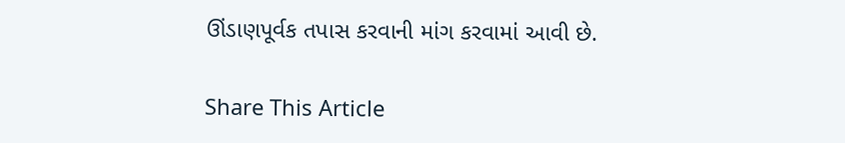ઊંડાણપૂર્વક તપાસ કરવાની માંગ કરવામાં આવી છે.

Share This Article